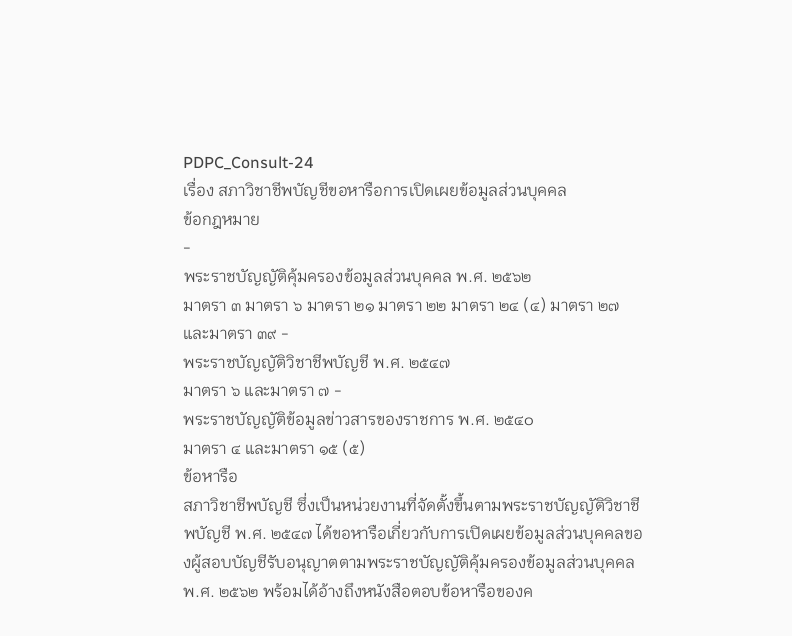PDPC_Consult-24
เรื่อง สภาวิชาชีพบัญชีขอหารือการเปิดเผยข้อมูลส่วนบุคคล
ข้อกฎหมาย
-
พระราชบัญญัติคุ้มครองข้อมูลส่วนบุคคล พ.ศ. ๒๕๖๒
มาตรา ๓ มาตรา ๖ มาตรา ๒๑ มาตรา ๒๒ มาตรา ๒๔ (๔) มาตรา ๒๗ และมาตรา ๓๙ -
พระราชบัญญัติวิชาชีพบัญชี พ.ศ. ๒๕๔๗
มาตรา ๖ และมาตรา ๗ -
พระราชบัญญัติข้อมูลข่าวสารของราชการ พ.ศ. ๒๕๔๐
มาตรา ๔ และมาตรา ๑๕ (๕)
ข้อหารือ
สภาวิชาชีพบัญชี ซึ่งเป็นหน่วยงานที่จัดตั้งขึ้นตามพระราชบัญญัติวิชาชีพบัญชี พ.ศ. ๒๕๔๗ ได้ขอหารือเกี่ยวกับการเปิดเผยข้อมูลส่วนบุคคลของผู้สอบบัญชีรับอนุญาตตามพระราชบัญญัติคุ้มครองข้อมูลส่วนบุคคล พ.ศ. ๒๕๖๒ พร้อมได้อ้างถึงหนังสือตอบข้อหารือของค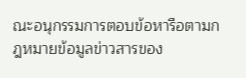ณะอนุกรรมการตอบข้อหารือตามกฎหมายข้อมูลข่าวสารของ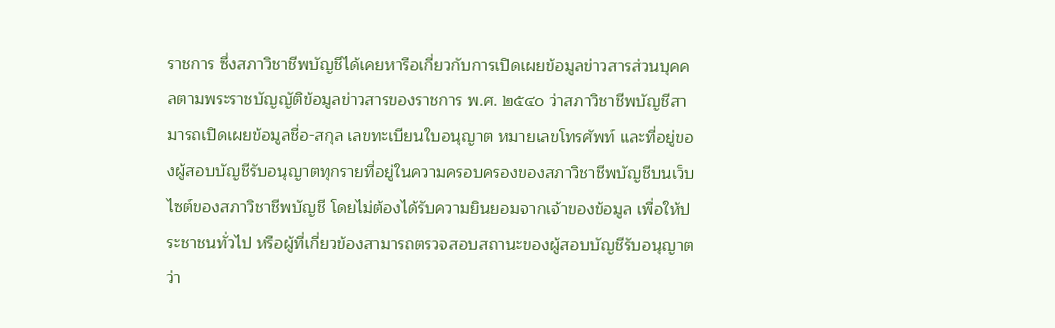ราชการ ซึ่งสภาวิชาชีพบัญชีได้เคยหารือเกี่ยวกับการเปิดเผยข้อมูลข่าวสารส่วนบุคคลตามพระราชบัญญัติข้อมูลข่าวสารของราชการ พ.ศ. ๒๕๔๐ ว่าสภาวิชาชีพบัญชีสามารถเปิดเผยข้อมูลชื่อ-สกุล เลขทะเบียนใบอนุญาต หมายเลขโทรศัพท์ และที่อยู่ของผู้สอบบัญชีรับอนุญาตทุกรายที่อยู่ในความครอบครองของสภาวิชาชีพบัญชีบนเว็บไซต์ของสภาวิชาชีพบัญชี โดยไม่ต้องได้รับความยินยอมจากเจ้าของข้อมูล เพื่อให้ประชาชนทั่วไป หรือผู้ที่เกี่ยวข้องสามารถตรวจสอบสถานะของผู้สอบบัญชีรับอนุญาตว่า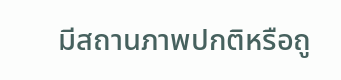มีสถานภาพปกติหรือถู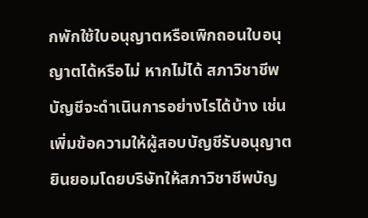กพักใช้ใบอนุญาตหรือเพิกถอนใบอนุญาตได้หรือไม่ หากไม่ได้ สภาวิชาชีพบัญชีจะดำเนินการอย่างไรได้บ้าง เช่น เพิ่มข้อความให้ผู้สอบบัญชีรับอนุญาตยินยอมโดยบริษัทให้สภาวิชาชีพบัญ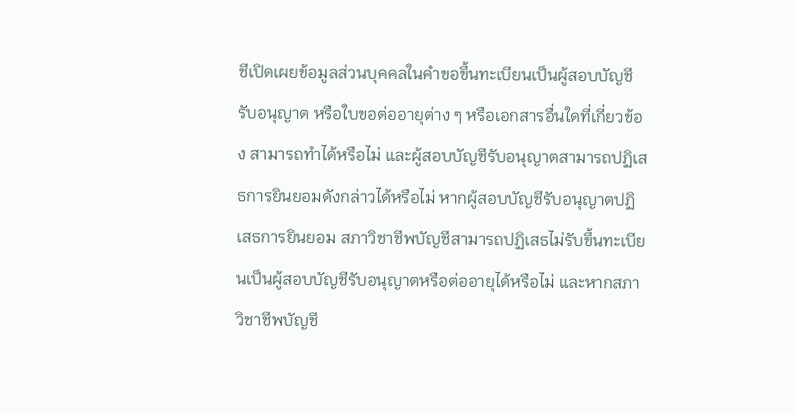ชีเปิดเผยข้อมูลส่วนบุคคลในคำขอขึ้นทะเบียนเป็นผู้สอบบัญชีรับอนุญาต หรือใบขอต่ออายุต่าง ๆ หรือเอกสารอื่นใดที่เกี่ยวข้อง สามารถทำได้หรือไม่ และผู้สอบบัญชีรับอนุญาตสามารถปฏิเสธการยินยอมดังกล่าวได้หรือไม่ หากผู้สอบบัญชีรับอนุญาตปฏิเสธการยินยอม สภาวิชาชีพบัญชีสามารถปฏิเสธไม่รับขึ้นทะเบียนเป็นผู้สอบบัญชีรับอนุญาตหรือต่ออายุได้หรือไม่ และหากสภาวิชาชีพบัญชี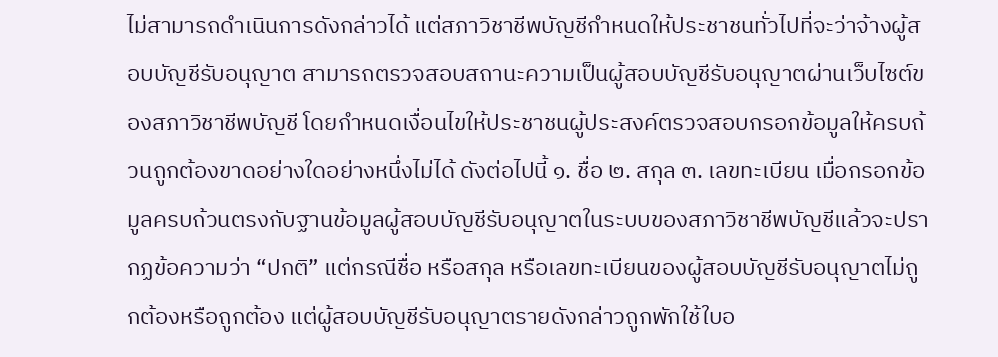ไม่สามารถดำเนินการดังกล่าวได้ แต่สภาวิชาชีพบัญชีกำหนดให้ประชาชนทั่วไปที่จะว่าจ้างผู้สอบบัญชีรับอนุญาต สามารถตรวจสอบสถานะความเป็นผู้สอบบัญชีรับอนุญาตผ่านเว็บไซต์ของสภาวิชาชีพบัญชี โดยกำหนดเงื่อนไขให้ประชาชนผู้ประสงค์ตรวจสอบกรอกข้อมูลให้ครบถ้วนถูกต้องขาดอย่างใดอย่างหนึ่งไม่ได้ ดังต่อไปนี้ ๑. ชื่อ ๒. สกุล ๓. เลขทะเบียน เมื่อกรอกข้อมูลครบถ้วนตรงกับฐานข้อมูลผู้สอบบัญชีรับอนุญาตในระบบของสภาวิชาชีพบัญชีแล้วจะปรากฏข้อความว่า “ปกติ” แต่กรณีชื่อ หรือสกุล หรือเลขทะเบียนของผู้สอบบัญชีรับอนุญาตไม่ถูกต้องหรือถูกต้อง แต่ผู้สอบบัญชีรับอนุญาตรายดังกล่าวถูกพักใช้ใบอ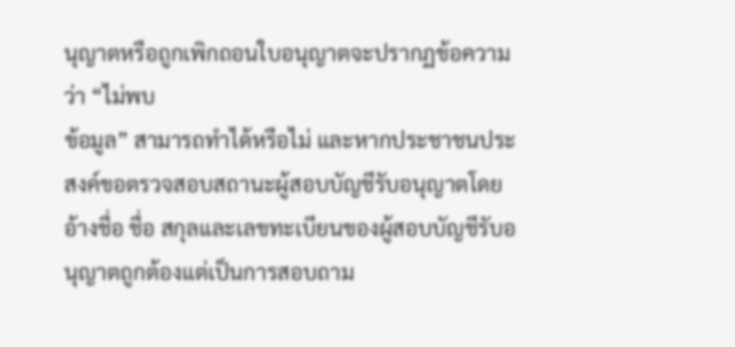นุญาตหรือถูกเพิกถอนใบอนุญาตจะปรากฏข้อความว่า “ไม่พบ
ข้อมูล” สามารถทำได้หรือไม่ และหากประชาชนประสงค์ขอตรวจสอบสถานะผู้สอบบัญชีรับอนุญาตโดยอ้างชื่อ ชื่อ สกุลและเลขทะเบียนของผู้สอบบัญชีรับอนุญาตถูกต้องแต่เป็นการสอบถาม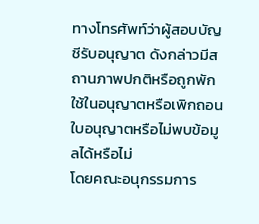ทางโทรศัพท์ว่าผู้สอบบัญชีรับอนุญาต ดังกล่าวมีสถานภาพปกติหรือถูกพักใช้ในอนุญาตหรือเพิกถอนใบอนุญาตหรือไม่พบข้อมูลได้หรือไม่
โดยคณะอนุกรรมการ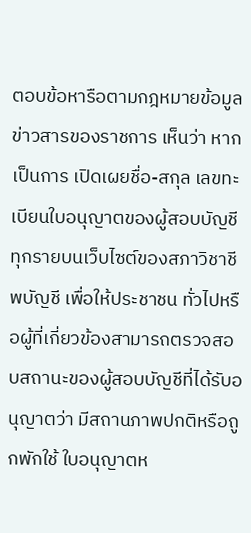ตอบข้อหารือตามกฎหมายข้อมูลข่าวสารของราชการ เห็นว่า หากเป็นการ เปิดเผยชื่อ-สกุล เลขทะเบียนใบอนุญาตของผู้สอบบัญชีทุกรายบนเว็บไซต์ของสภาวิชาชีพบัญชี เพื่อให้ประชาชน ทั่วไปหรือผู้ที่เกี่ยวข้องสามารถตรวจสอบสถานะของผู้สอบบัญชีที่ได้รับอนุญาตว่า มีสถานภาพปกติหรือถูกพักใช้ ใบอนุญาตห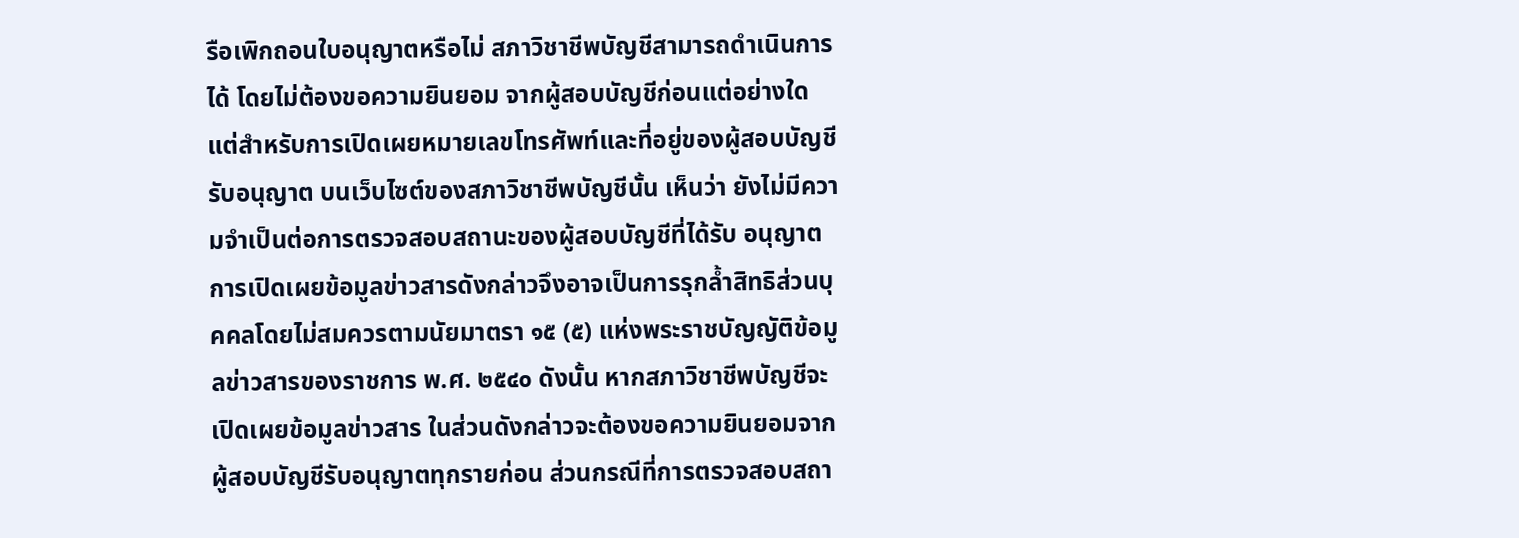รือเพิกถอนใบอนุญาตหรือไม่ สภาวิชาชีพบัญชีสามารถดำเนินการได้ โดยไม่ต้องขอความยินยอม จากผู้สอบบัญชีก่อนแต่อย่างใด แต่สำหรับการเปิดเผยหมายเลขโทรศัพท์และที่อยู่ของผู้สอบบัญชีรับอนุญาต บนเว็บไซต์ของสภาวิชาชีพบัญชีนั้น เห็นว่า ยังไม่มีความจำเป็นต่อการตรวจสอบสถานะของผู้สอบบัญชีที่ได้รับ อนุญาต การเปิดเผยข้อมูลข่าวสารดังกล่าวจึงอาจเป็นการรุกล้ำสิทธิส่วนบุคคลโดยไม่สมควรตามนัยมาตรา ๑๕ (๕) แห่งพระราชบัญญัติข้อมูลข่าวสารของราชการ พ.ศ. ๒๕๔๐ ดังนั้น หากสภาวิชาชีพบัญชีจะเปิดเผยข้อมูลข่าวสาร ในส่วนดังกล่าวจะต้องขอความยินยอมจากผู้สอบบัญชีรับอนุญาตทุกรายก่อน ส่วนกรณีที่การตรวจสอบสถา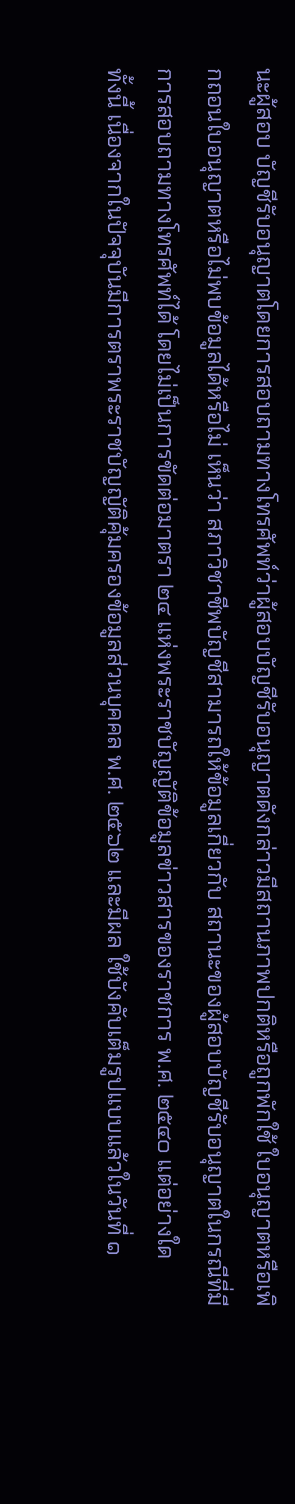นะผู้สอบ บัญชีรับอนุญาตโดยการสอบถามทางโทรศัพท์ว่าผู้สอบบัญชีรับอนุญาตดังกล่าวมีสถานภาพปกติหรือถูกพักใช้ ใบอนุญาตหรือเพิกถอนใบอนุญาตหรือไม่พบข้อมูลได้หรือไม่ เห็นว่า สภาวิชาชีพบัญชีสามารถให้ข้อมูลเกี่ยวกับ สถานะของผู้สอบบัญชีรับอนุญาตในกรณีที่มีการสอบถามทางโทรศัพท์ได้ โดยไม่เป็นการขัดต่อมาตรา ๒๔ แห่งพระราชบัญญัติข้อมูลข่าวสารของราชการ พ.ศ. ๒๕๔๐ แต่อย่างใด
ทั้งนี้ เนื่องจากในปัจจุบันมีการตราพระราชบัญญัติคุ้มครองข้อมูลส่วนบุคคล พ.ศ. ๒๕๖๒ และมีผล ใช้บังคับเต็มรูปแบบแล้วในวันที่ ๑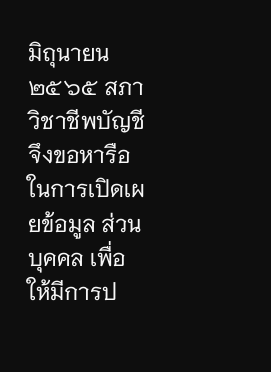มิถุนายน ๒๕๖๕ สภาวิชาชีพบัญชีจึงขอหารือในการเปิดเผยข้อมูล ส่วนบุคคล เพื่อให้มีการป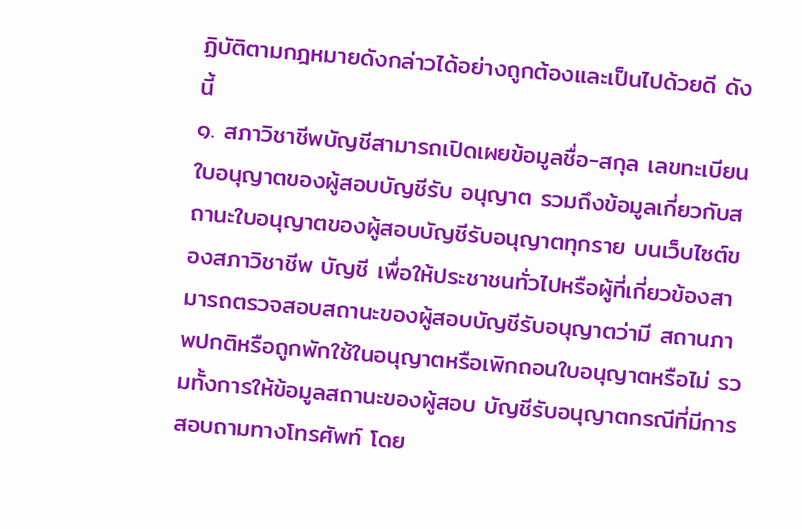ฏิบัติตามกฎหมายดังกล่าวได้อย่างถูกต้องและเป็นไปด้วยดี ดังนี้
๑. สภาวิชาชีพบัญชีสามารถเปิดเผยข้อมูลชื่อ-สกุล เลขทะเบียนใบอนุญาตของผู้สอบบัญชีรับ อนุญาต รวมถึงข้อมูลเกี่ยวกับสถานะใบอนุญาตของผู้สอบบัญชีรับอนุญาตทุกราย บนเว็บไซต์ของสภาวิชาชีพ บัญชี เพื่อให้ประชาชนทั่วไปหรือผู้ที่เกี่ยวข้องสามารถตรวจสอบสถานะของผู้สอบบัญชีรับอนุญาตว่ามี สถานภาพปกติหรือถูกพักใช้ในอนุญาตหรือเพิกถอนใบอนุญาตหรือไม่ รวมทั้งการให้ข้อมูลสถานะของผู้สอบ บัญชีรับอนุญาตกรณีที่มีการสอบถามทางโทรศัพท์ โดย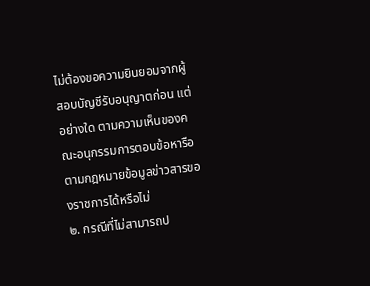ไม่ต้องขอความยินยอมจากผู้สอบบัญชีรับอนุญาตก่อน แต่อย่างใด ตามความเห็นของคณะอนุกรรมการตอบข้อหารือตามกฎหมายข้อมูลข่าวสารของราชการได้หรือไม่
๒. กรณีที่ไม่สามารถป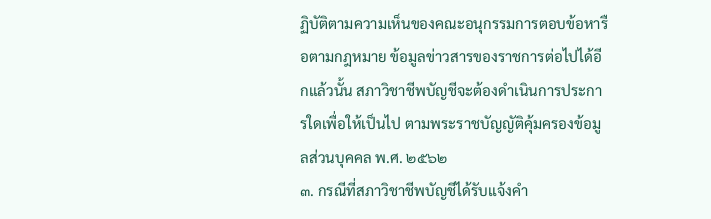ฏิบัติตามความเห็นของคณะอนุกรรมการตอบข้อหารือตามกฎหมาย ข้อมูลข่าวสารของราชการต่อไปได้อีกแล้วนั้น สภาวิชาชีพบัญชีจะต้องดำเนินการประการใดเพื่อให้เป็นไป ตามพระราชบัญญัติคุ้มครองข้อมูลส่วนบุคคล พ.ศ. ๒๕๖๒
๓. กรณีที่สภาวิชาชีพบัญชีได้รับแจ้งคำ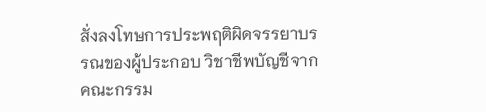สั่งลงโทษการประพฤติผิดจรรยาบรรณของผู้ประกอบ วิชาชีพบัญชีจากคณะกรรม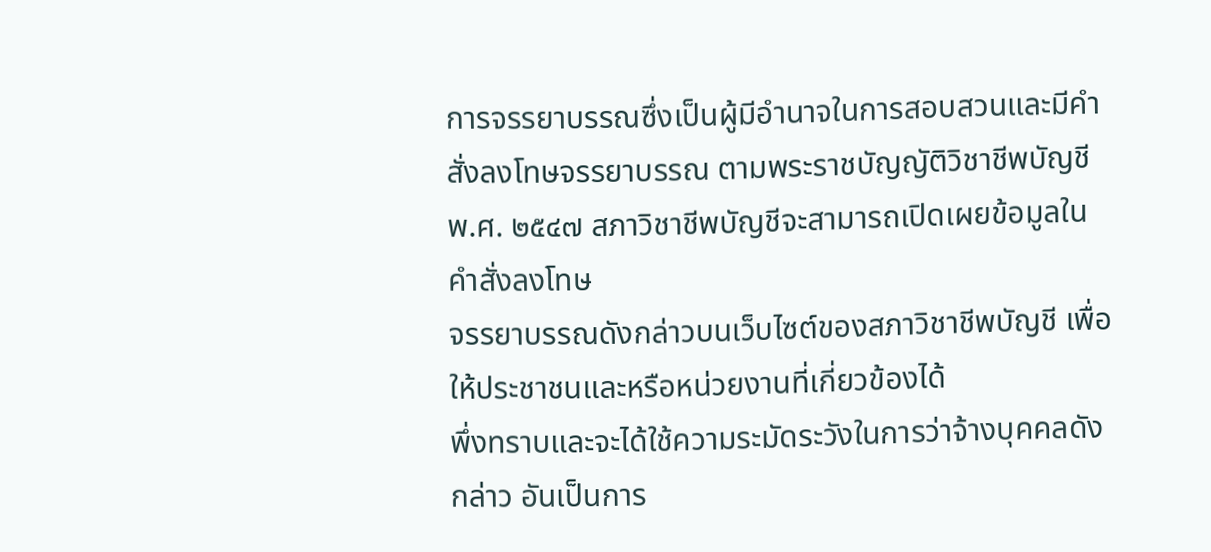การจรรยาบรรณซึ่งเป็นผู้มีอำนาจในการสอบสวนและมีคำสั่งลงโทษจรรยาบรรณ ตามพระราชบัญญัติวิชาชีพบัญชี พ.ศ. ๒๕๔๗ สภาวิชาชีพบัญชีจะสามารถเปิดเผยข้อมูลในคำสั่งลงโทษ
จรรยาบรรณดังกล่าวบนเว็บไซต์ของสภาวิชาชีพบัญชี เพื่อให้ประชาชนและหรือหน่วยงานที่เกี่ยวข้องได้
พึ่งทราบและจะได้ใช้ความระมัดระวังในการว่าจ้างบุคคลดังกล่าว อันเป็นการ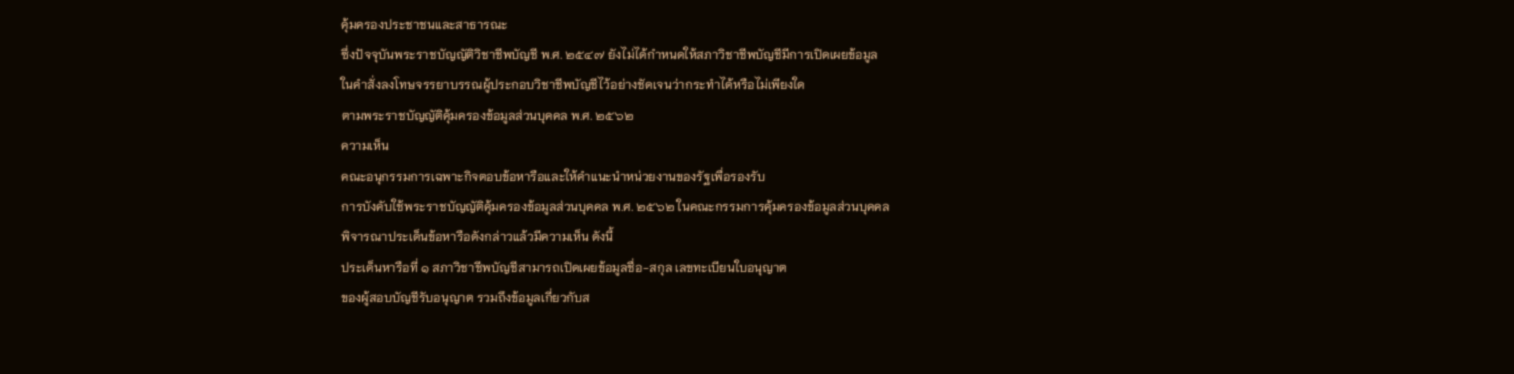คุ้มครองประชาชนและสาธารณะ
ซึ่งปัจจุบันพระราชบัญญัติวิชาชีพบัญชี พ.ศ. ๒๕๔๗ ยังไม่ได้กำหนดให้สภาวิชาชีพบัญชีมีการเปิดเผยข้อมูล
ในคำสั่งลงโทษจรรยาบรรณผู้ประกอบวิชาชีพบัญชีไว้อย่างชัดเจนว่ากระทำได้หรือไม่เพียงใด
ตามพระราชบัญญัติคุ้มครองข้อมูลส่วนบุคคล พ.ศ. ๒๕๖๒
ความเห็น
คณะอนุกรรมการเฉพาะกิจตอบข้อหารือและให้คำแนะนำหน่วยงานของรัฐเพื่อรองรับ
การบังคับใช้พระราชบัญญัติคุ้มครองข้อมูลส่วนบุคคล พ.ศ. ๒๕๖๒ ในคณะกรรมการคุ้มครองข้อมูลส่วนบุคคล
พิจารณาประเด็นข้อหารือดังกล่าวแล้วมีความเห็น ดังนี้
ประเด็นหารือที่ ๑ สภาวิชาชีพบัญชีสามารถเปิดเผยข้อมูลชื่อ-สกุล เลขทะเบียนใบอนุญาต
ของผู้สอบบัญชีรับอนุญาต รวมถึงข้อมูลเกี่ยวกับส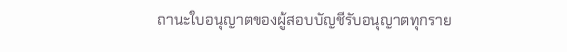ถานะใบอนุญาตของผู้สอบบัญชีรับอนุญาตทุกราย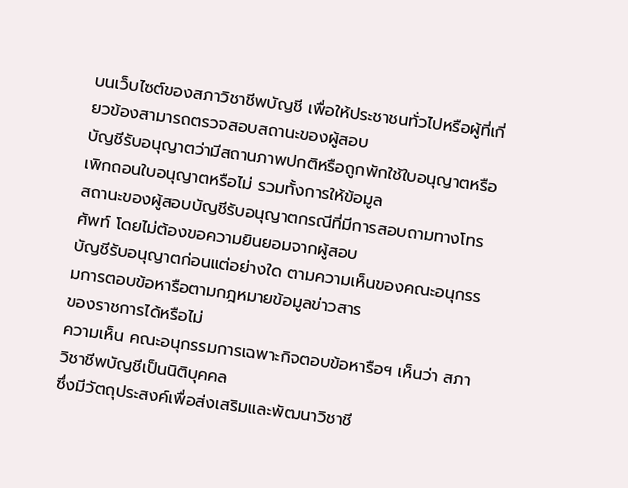บนเว็บไซต์ของสภาวิชาชีพบัญชี เพื่อให้ประชาชนทั่วไปหรือผู้ที่เกี่ยวข้องสามารถตรวจสอบสถานะของผู้สอบ
บัญชีรับอนุญาตว่ามีสถานภาพปกติหรือถูกพักใช้ใบอนุญาตหรือเพิกถอนใบอนุญาตหรือไม่ รวมทั้งการให้ข้อมูล
สถานะของผู้สอบบัญชีรับอนุญาตกรณีที่มีการสอบถามทางโทรศัพท์ โดยไม่ต้องขอความยินยอมจากผู้สอบ
บัญชีรับอนุญาตก่อนแต่อย่างใด ตามความเห็นของคณะอนุกรรมการตอบข้อหารือตามกฎหมายข้อมูลข่าวสาร
ของราชการได้หรือไม่
ความเห็น คณะอนุกรรมการเฉพาะกิจตอบข้อหารือฯ เห็นว่า สภาวิชาชีพบัญชีเป็นนิติบุคคล
ซึ่งมีวัตถุประสงค์เพื่อส่งเสริมและพัฒนาวิชาชี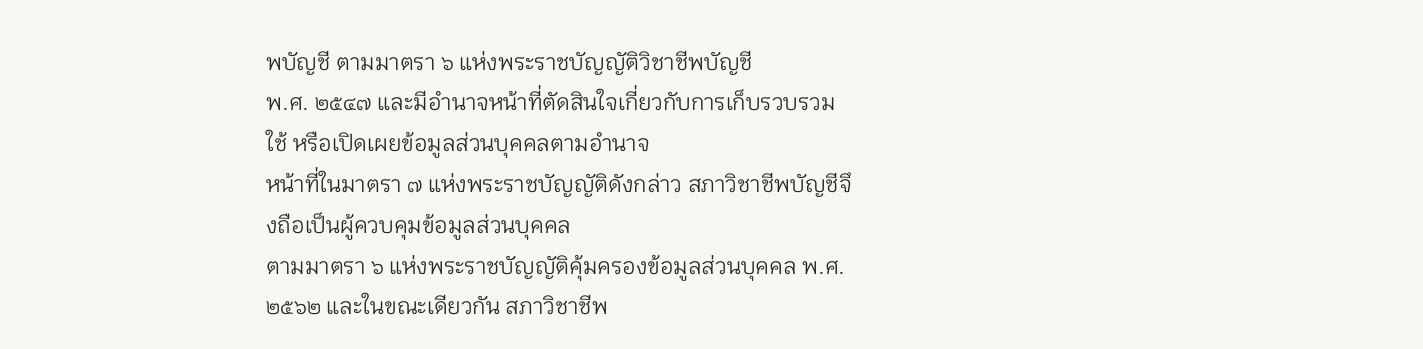พบัญชี ตามมาตรา ๖ แห่งพระราชบัญญัติวิชาชีพบัญชี
พ.ศ. ๒๕๔๗ และมีอำนาจหน้าที่ตัดสินใจเกี่ยวกับการเก็บรวบรวม ใช้ หรือเปิดเผยข้อมูลส่วนบุคคลตามอำนาจ
หน้าที่ในมาตรา ๗ แห่งพระราชบัญญัติดังกล่าว สภาวิชาชีพบัญชีจึงถือเป็นผู้ควบคุมข้อมูลส่วนบุคคล
ตามมาตรา ๖ แห่งพระราชบัญญัติคุ้มครองข้อมูลส่วนบุคคล พ.ศ. ๒๕๖๒ และในขณะเดียวกัน สภาวิชาชีพ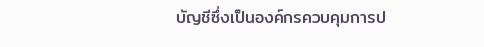บัญชีซึ่งเป็นองค์กรควบคุมการป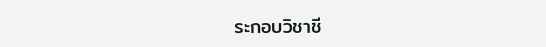ระกอบวิชาชี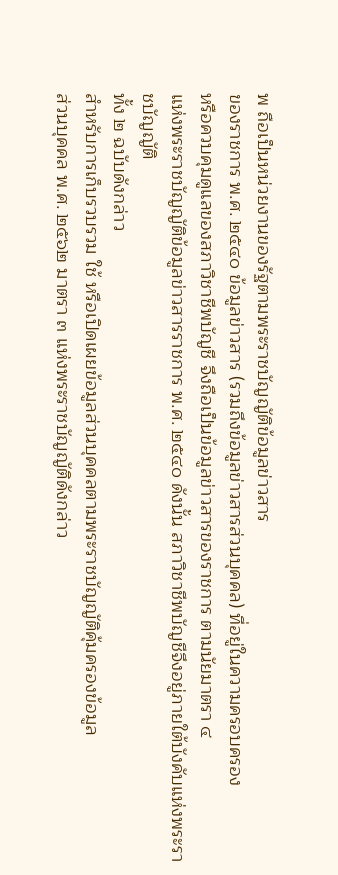พ ถือเป็นหน่วยงานของรัฐตามพระราชบัญญัติข้อมูลข่าวสาร
ของราชการ พ.ศ. ๒๕๔๐ ข้อมูลข่าวสาร (รวมถึงข้อมูลข่าวสารส่วนบุคคล) ที่อยู่ในความครอบครอง
หรือควบคุมดูแลของสภาวิชาชีพบัญชี จึงถือเป็นข้อมูลข่าวสารของราชการ ตามนัยมาตรา ๔
แห่งพระราชบัญญัติข้อมูลข่าวสารราชการ พ.ศ. ๒๕๔๐ ดังนั้น สภาวิชาชีพบัญชีจึงอยู่ภายใต้บังคับแห่งพระราชบัญญัติ
ทั้ง ๒ ฉบับดังกล่าว
สำหรับการเก็บรวบรวม ใช้ หรือเปิดเผยข้อมูลส่วนบุคคลตามพระราชบัญญัติคุ้มครองข้อมูล
ส่วนบุคคล พ.ศ. ๒๕๖๒ มาตรา ๓ แห่งพระราชบัญญัติดังกล่าว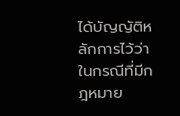ได้บัญญัติหลักการไว้ว่า ในกรณีที่มีกฎหมาย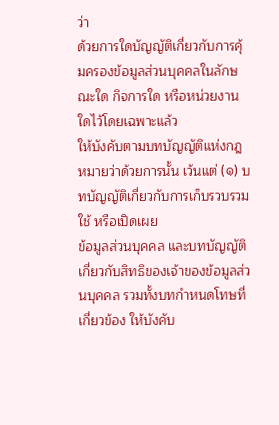ว่า
ด้วยการใดบัญญัติเกี่ยวกับการคุ้มครองข้อมูลส่วนบุคคลในลักษณะใด กิจการใด หรือหน่วยงานใดไว้โดยเฉพาะแล้ว
ให้บังคับตามบทบัญญัติแห่งกฎหมายว่าด้วยการนั้น เว้นแต่ (๑) บทบัญญัติเกี่ยวกับการเก็บรวบรวม ใช้ หรือเปิดเผย
ข้อมูลส่วนบุคคล และบทบัญญัติเกี่ยวกับสิทธิของเจ้าของข้อมูลส่วนบุคคล รวมทั้งบทกำหนดโทษที่เกี่ยวข้อง ให้บังคับ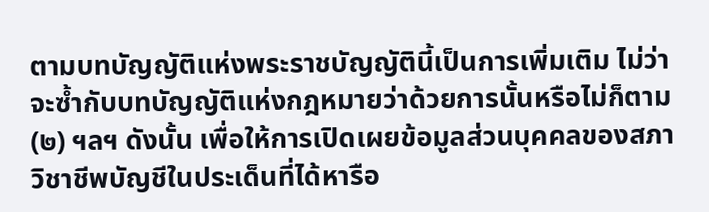ตามบทบัญญัติแห่งพระราชบัญญัตินี้เป็นการเพิ่มเติม ไม่ว่าจะซ้ำกับบทบัญญัติแห่งกฎหมายว่าด้วยการนั้นหรือไม่ก็ตาม (๒) ฯลฯ ดังนั้น เพื่อให้การเปิดเผยข้อมูลส่วนบุคคลของสภาวิชาชีพบัญชีในประเด็นที่ได้หารือ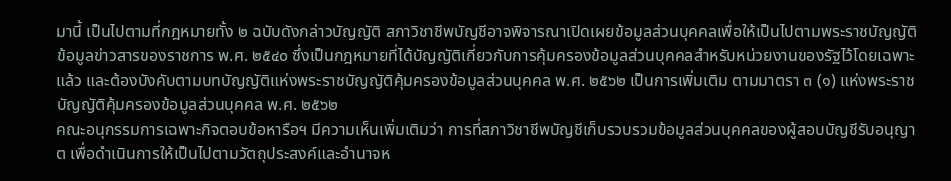มานี้ เป็นไปตามที่กฎหมายทั้ง ๒ ฉบับดังกล่าวบัญญัติ สภาวิชาชีพบัญชีอาจพิจารณาเปิดเผยข้อมูลส่วนบุคคลเพื่อให้เป็นไปตามพระราชบัญญัติข้อมูลข่าวสารของราชการ พ.ศ. ๒๕๔๐ ซึ่งเป็นกฎหมายที่ได้บัญญัติเกี่ยวกับการคุ้มครองข้อมูลส่วนบุคคลสำหรับหน่วยงานของรัฐไว้โดยเฉพาะแล้ว และต้องบังคับตามบทบัญญัติแห่งพระราชบัญญัติคุ้มครองข้อมูลส่วนบุคคล พ.ศ. ๒๕๖๒ เป็นการเพิ่มเติม ตามมาตรา ๓ (๑) แห่งพระราชบัญญัติคุ้มครองข้อมูลส่วนบุคคล พ.ศ. ๒๕๖๒
คณะอนุกรรมการเฉพาะกิจตอบข้อหารือฯ มีความเห็นเพิ่มเติมว่า การที่สภาวิชาชีพบัญชีเก็บรวบรวมข้อมูลส่วนบุคคลของผู้สอบบัญชีรับอนุญาต เพื่อดำเนินการให้เป็นไปตามวัตถุประสงค์และอำนาจห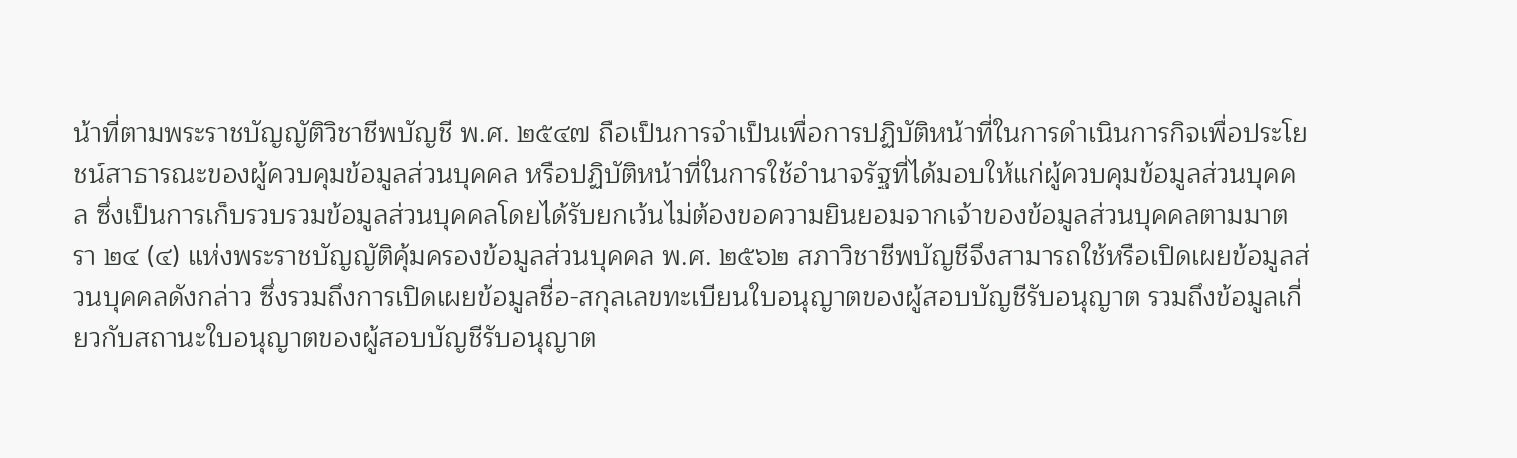น้าที่ตามพระราชบัญญัติวิชาชีพบัญชี พ.ศ. ๒๕๔๗ ถือเป็นการจำเป็นเพื่อการปฏิบัติหน้าที่ในการดำเนินการกิจเพื่อประโยชน์สาธารณะของผู้ควบคุมข้อมูลส่วนบุคคล หรือปฏิบัติหน้าที่ในการใช้อำนาจรัฐที่ได้มอบให้แก่ผู้ควบคุมข้อมูลส่วนบุคคล ซึ่งเป็นการเก็บรวบรวมข้อมูลส่วนบุคคลโดยได้รับยกเว้นไม่ต้องขอความยินยอมจากเจ้าของข้อมูลส่วนบุคคลตามมาตรา ๒๔ (๔) แห่งพระราชบัญญัติคุ้มครองข้อมูลส่วนบุคคล พ.ศ. ๒๕๖๒ สภาวิชาชีพบัญชีจึงสามารถใช้หรือเปิดเผยข้อมูลส่วนบุคคลดังกล่าว ซึ่งรวมถึงการเปิดเผยข้อมูลชื่อ-สกุลเลขทะเบียนใบอนุญาตของผู้สอบบัญชีรับอนุญาต รวมถึงข้อมูลเกี่ยวกับสถานะใบอนุญาตของผู้สอบบัญชีรับอนุญาต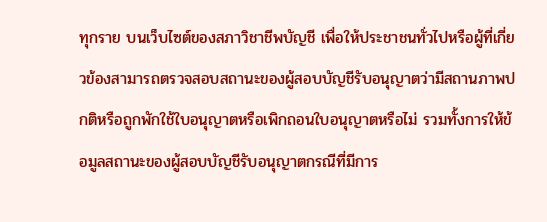ทุกราย บนเว็บไซต์ของสภาวิชาชีพบัญชี เพื่อให้ประชาชนทั่วไปหรือผู้ที่เกี่ยวข้องสามารถตรวจสอบสถานะของผู้สอบบัญชีรับอนุญาตว่ามีสถานภาพปกติหรือถูกพักใช้ใบอนุญาตหรือเพิกถอนใบอนุญาตหรือไม่ รวมทั้งการให้ข้อมูลสถานะของผู้สอบบัญชีรับอนุญาตกรณีที่มีการ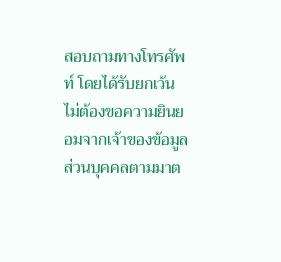สอบถามทางโทรศัพท์ โดยได้รับยกเว้นไม่ต้องขอความยินยอมจากเจ้าของข้อมูลส่วนบุคคลตามมาต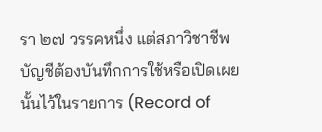รา ๒๗ วรรคหนึ่ง แต่สภาวิชาชีพบัญชีต้องบันทึกการใช้หรือเปิดเผยนั้นไว้ในรายการ (Record of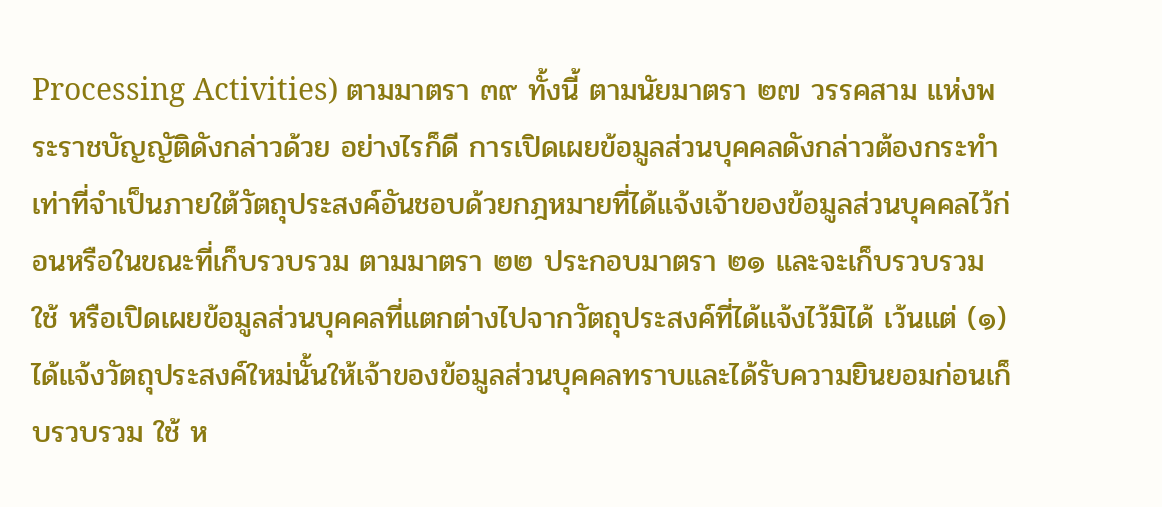Processing Activities) ตามมาตรา ๓๙ ทั้งนี้ ตามนัยมาตรา ๒๗ วรรคสาม แห่งพระราชบัญญัติดังกล่าวด้วย อย่างไรก็ดี การเปิดเผยข้อมูลส่วนบุคคลดังกล่าวต้องกระทำเท่าที่จำเป็นภายใต้วัตถุประสงค์อันชอบด้วยกฎหมายที่ได้แจ้งเจ้าของข้อมูลส่วนบุคคลไว้ก่อนหรือในขณะที่เก็บรวบรวม ตามมาตรา ๒๒ ประกอบมาตรา ๒๑ และจะเก็บรวบรวม ใช้ หรือเปิดเผยข้อมูลส่วนบุคคลที่แตกต่างไปจากวัตถุประสงค์ที่ได้แจ้งไว้มิได้ เว้นแต่ (๑) ได้แจ้งวัตถุประสงค์ใหม่นั้นให้เจ้าของข้อมูลส่วนบุคคลทราบและได้รับความยินยอมก่อนเก็บรวบรวม ใช้ ห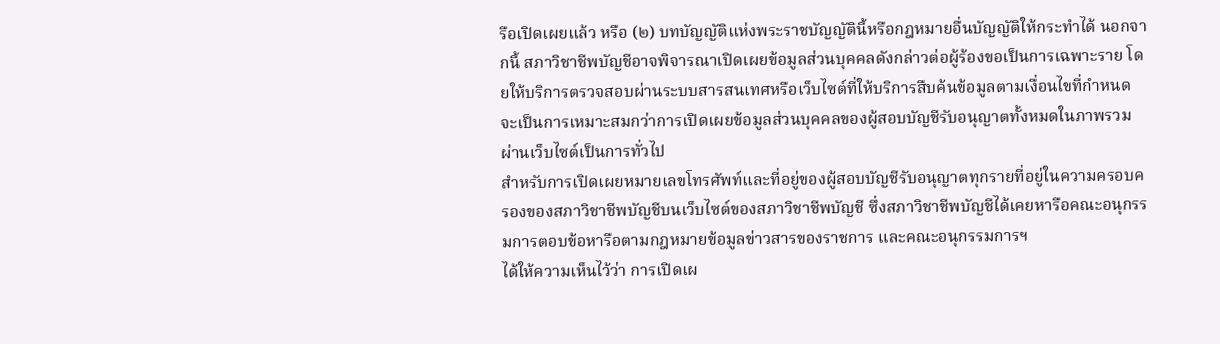รือเปิดเผยแล้ว หรือ (๒) บทบัญญัติแห่งพระราชบัญญัตินี้หรือกฎหมายอื่นบัญญัติให้กระทำได้ นอกจากนี้ สภาวิชาชีพบัญชีอาจพิจารณาเปิดเผยข้อมูลส่วนบุคคลดังกล่าวต่อผู้ร้องขอเป็นการเฉพาะราย โดยให้บริการตรวจสอบผ่านระบบสารสนเทศหรือเว็บไซต์ที่ให้บริการสืบค้นข้อมูลตามเงื่อนไขที่กำหนด จะเป็นการเหมาะสมกว่าการเปิดเผยข้อมูลส่วนบุคคลของผู้สอบบัญชีรับอนุญาตทั้งหมดในภาพรวมผ่านเว็บไซต์เป็นการทั่วไป
สำหรับการเปิดเผยหมายเลขโทรศัพท์และที่อยู่ของผู้สอบบัญชีรับอนุญาตทุกรายที่อยู่ในความครอบครองของสภาวิชาชีพบัญชีบนเว็บไซต์ของสภาวิชาชีพบัญชี ซึ่งสภาวิชาชีพบัญชีได้เคยหารือคณะอนุกรรมการตอบข้อหารือตามกฎหมายข้อมูลข่าวสารของราชการ และคณะอนุกรรมการฯ
ได้ให้ความเห็นไว้ว่า การเปิดเผ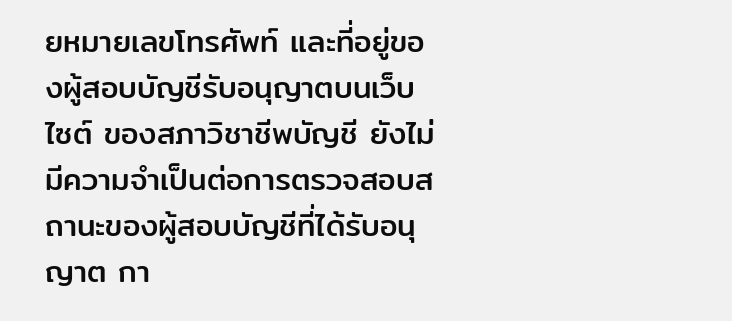ยหมายเลขโทรศัพท์ และที่อยู่ของผู้สอบบัญชีรับอนุญาตบนเว็บไซต์ ของสภาวิชาชีพบัญชี ยังไม่มีความจำเป็นต่อการตรวจสอบสถานะของผู้สอบบัญชีที่ได้รับอนุญาต กา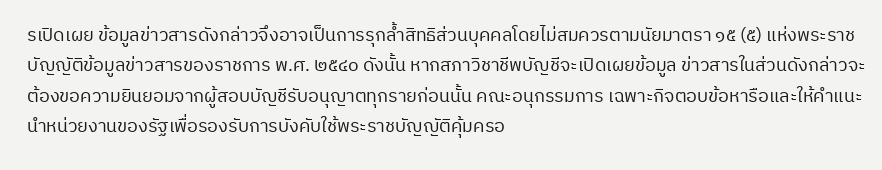รเปิดเผย ข้อมูลข่าวสารดังกล่าวจึงอาจเป็นการรุกล้ำสิทธิส่วนบุคคลโดยไม่สมควรตามนัยมาตรา ๑๕ (๕) แห่งพระราชบัญญัติข้อมูลข่าวสารของราชการ พ.ศ. ๒๕๔๐ ดังนั้น หากสภาวิชาชีพบัญชีจะเปิดเผยข้อมูล ข่าวสารในส่วนดังกล่าวจะต้องขอความยินยอมจากผู้สอบบัญชีรับอนุญาตทุกรายก่อนนั้น คณะอนุกรรมการ เฉพาะกิจตอบข้อหารือและให้คำแนะนำหน่วยงานของรัฐเพื่อรองรับการบังคับใช้พระราชบัญญัติคุ้มครอ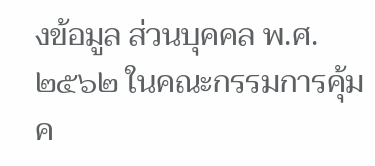งข้อมูล ส่วนบุคคล พ.ศ. ๒๕๖๒ ในคณะกรรมการคุ้มค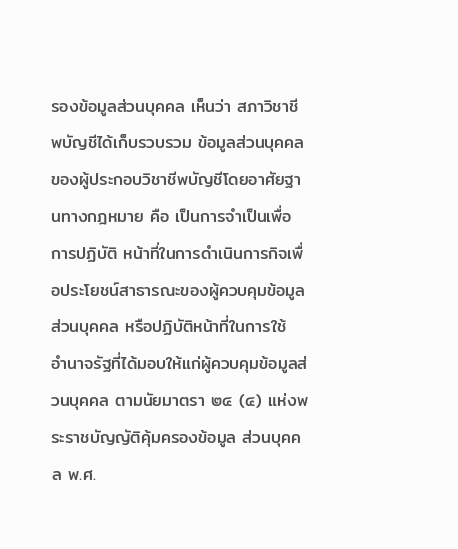รองข้อมูลส่วนบุคคล เห็นว่า สภาวิชาชีพบัญชีได้เก็บรวบรวม ข้อมูลส่วนบุคคลของผู้ประกอบวิชาชีพบัญชีโดยอาศัยฐานทางกฎหมาย คือ เป็นการจำเป็นเพื่อการปฏิบัติ หน้าที่ในการดำเนินการกิจเพื่อประโยชน์สาธารณะของผู้ควบคุมข้อมูลส่วนบุคคล หรือปฏิบัติหน้าที่ในการใช้ อำนาจรัฐที่ได้มอบให้แก่ผู้ควบคุมข้อมูลส่วนบุคคล ตามนัยมาตรา ๒๔ (๔) แห่งพระราชบัญญัติคุ้มครองข้อมูล ส่วนบุคคล พ.ศ.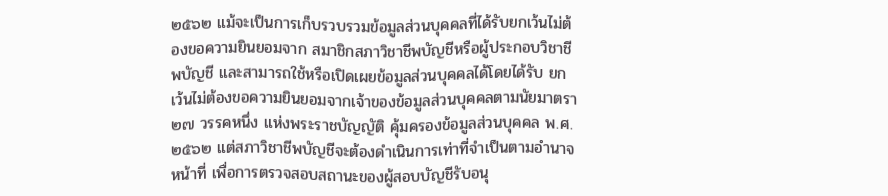๒๕๖๒ แม้จะเป็นการเก็บรวบรวมข้อมูลส่วนบุคคลที่ได้รับยกเว้นไม่ต้องขอความยินยอมจาก สมาชิกสภาวิชาชีพบัญชีหรือผู้ประกอบวิชาชีพบัญชี และสามารถใช้หรือเปิดเผยข้อมูลส่วนบุคคลได้โดยได้รับ ยกเว้นไม่ต้องขอความยินยอมจากเจ้าของข้อมูลส่วนบุคคลตามนัยมาตรา ๒๗ วรรคหนึ่ง แห่งพระราชบัญญัติ คุ้มครองข้อมูลส่วนบุคคล พ.ศ. ๒๕๖๒ แต่สภาวิชาชีพบัญชีจะต้องดำเนินการเท่าที่จำเป็นตามอำนาจหน้าที่ เพื่อการตรวจสอบสถานะของผู้สอบบัญชีรับอนุ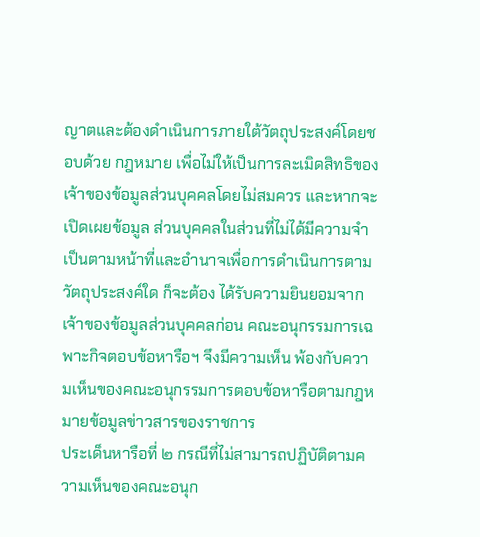ญาตและต้องดำเนินการภายใต้วัตถุประสงค์โดยชอบด้วย กฎหมาย เพื่อไม่ให้เป็นการละเมิดสิทธิของเจ้าของข้อมูลส่วนบุคคลโดยไม่สมควร และหากจะเปิดเผยข้อมูล ส่วนบุคคลในส่วนที่ไม่ได้มีความจำเป็นตามหน้าที่และอำนาจเพื่อการดำเนินการตามวัตถุประสงค์ใด ก็จะต้อง ได้รับความยินยอมจากเจ้าของข้อมูลส่วนบุคคลก่อน คณะอนุกรรมการเฉพาะกิจตอบข้อหารือฯ จึงมีความเห็น พ้องกับความเห็นของคณะอนุกรรมการตอบข้อหารือตามกฎหมายข้อมูลข่าวสารของราชการ
ประเด็นหารือที่ ๒ กรณีที่ไม่สามารถปฏิบัติตามความเห็นของคณะอนุก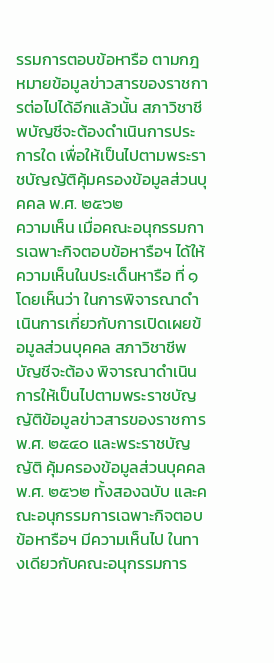รรมการตอบข้อหารือ ตามกฎหมายข้อมูลข่าวสารของราชการต่อไปได้อีกแล้วนั้น สภาวิชาชีพบัญชีจะต้องดำเนินการประการใด เพื่อให้เป็นไปตามพระราชบัญญัติคุ้มครองข้อมูลส่วนบุคคล พ.ศ. ๒๕๖๒
ความเห็น เมื่อคณะอนุกรรมการเฉพาะกิจตอบข้อหารือฯ ได้ให้ความเห็นในประเด็นหารือ ที่ ๑ โดยเห็นว่า ในการพิจารณาดำเนินการเกี่ยวกับการเปิดเผยข้อมูลส่วนบุคคล สภาวิชาชีพบัญชีจะต้อง พิจารณาดำเนินการให้เป็นไปตามพระราชบัญญัติข้อมูลข่าวสารของราชการ พ.ศ. ๒๕๔๐ และพระราชบัญญัติ คุ้มครองข้อมูลส่วนบุคคล พ.ศ. ๒๕๖๒ ทั้งสองฉบับ และคณะอนุกรรมการเฉพาะกิจตอบข้อหารือฯ มีความเห็นไป ในทางเดียวกับคณะอนุกรรมการ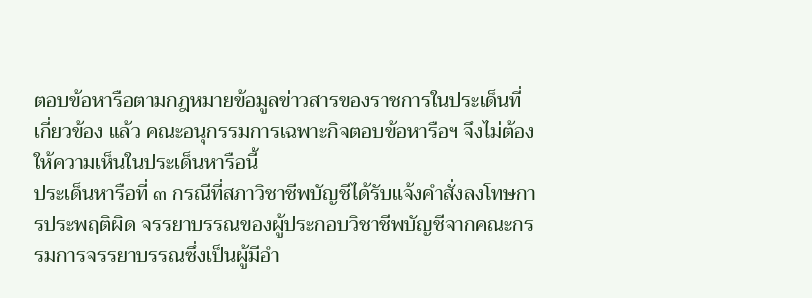ตอบข้อหารือตามกฎหมายข้อมูลข่าวสารของราชการในประเด็นที่เกี่ยวข้อง แล้ว คณะอนุกรรมการเฉพาะกิจตอบข้อหารือฯ จึงไม่ต้องให้ความเห็นในประเด็นหารือนี้
ประเด็นหารือที่ ๓ กรณีที่สภาวิชาชีพบัญชีได้รับแจ้งคำสั่งลงโทษการประพฤติผิด จรรยาบรรณของผู้ประกอบวิชาชีพบัญชีจากคณะกรรมการจรรยาบรรณซึ่งเป็นผู้มีอำ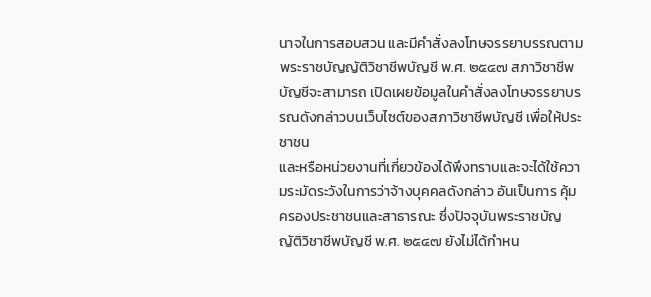นาจในการสอบสวน และมีคำสั่งลงโทษจรรยาบรรณตามพระราชบัญญัติวิชาชีพบัญชี พ.ศ. ๒๕๔๗ สภาวิชาชีพบัญชีจะสามารถ เปิดเผยข้อมูลในคำสั่งลงโทษจรรยาบรรณดังกล่าวบนเว็บไซต์ของสภาวิชาชีพบัญชี เพื่อให้ประชาชน
และหรือหน่วยงานที่เกี่ยวข้องได้พึงทราบและจะได้ใช้ความระมัดระวังในการว่าจ้างบุคคลดังกล่าว อันเป็นการ คุ้มครองประชาชนและสาธารณะ ซึ่งปัจจุบันพระราชบัญญัติวิชาชีพบัญชี พ.ศ. ๒๕๔๗ ยังไม่ได้กำหน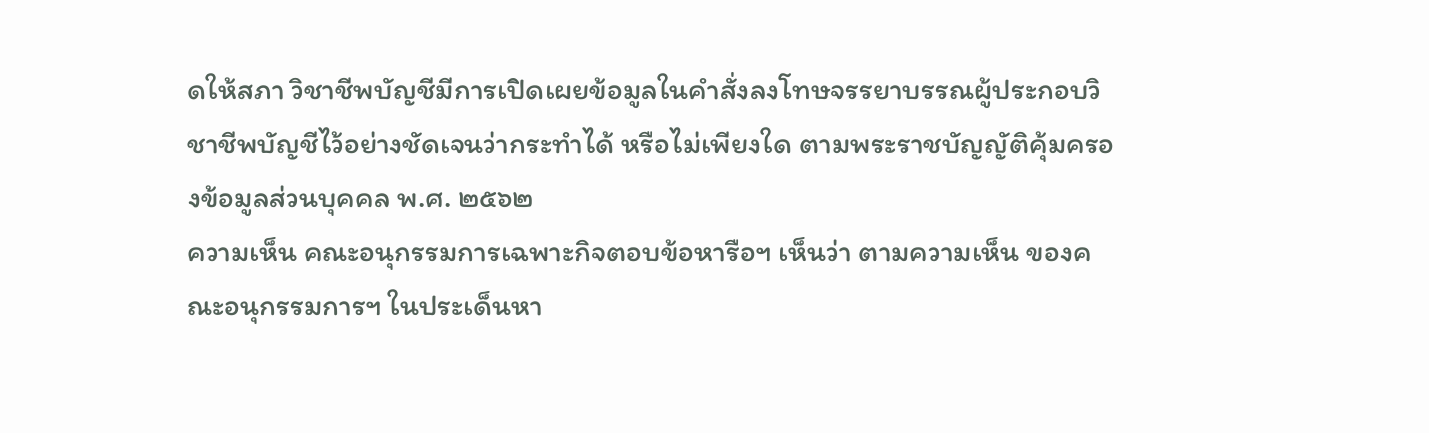ดให้สภา วิชาชีพบัญชีมีการเปิดเผยข้อมูลในคำสั่งลงโทษจรรยาบรรณผู้ประกอบวิชาชีพบัญชีไว้อย่างชัดเจนว่ากระทำได้ หรือไม่เพียงใด ตามพระราชบัญญัติคุ้มครองข้อมูลส่วนบุคคล พ.ศ. ๒๕๖๒
ความเห็น คณะอนุกรรมการเฉพาะกิจตอบข้อหารือฯ เห็นว่า ตามความเห็น ของคณะอนุกรรมการฯ ในประเด็นหา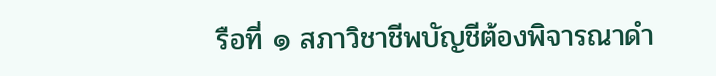รือที่ ๑ สภาวิชาชีพบัญชีต้องพิจารณาดำ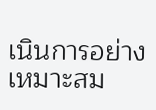เนินการอย่างเหมาะสม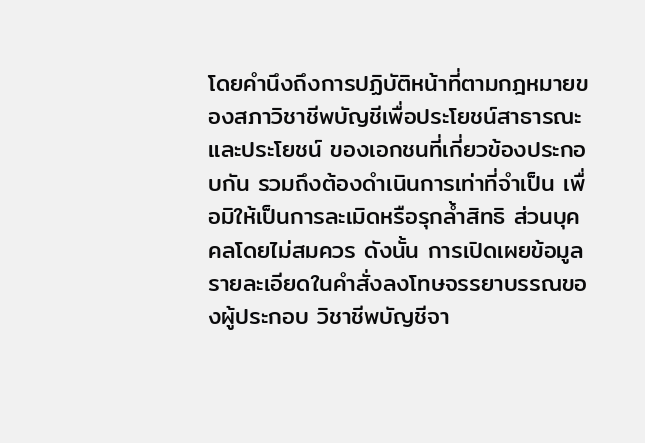โดยคำนึงถึงการปฏิบัติหน้าที่ตามกฎหมายของสภาวิชาชีพบัญชีเพื่อประโยชน์สาธารณะและประโยชน์ ของเอกชนที่เกี่ยวข้องประกอบกัน รวมถึงต้องดำเนินการเท่าที่จำเป็น เพื่อมิให้เป็นการละเมิดหรือรุกล้ำสิทธิ ส่วนบุคคลโดยไม่สมควร ดังนั้น การเปิดเผยข้อมูลรายละเอียดในคำสั่งลงโทษจรรยาบรรณของผู้ประกอบ วิชาชีพบัญชีจา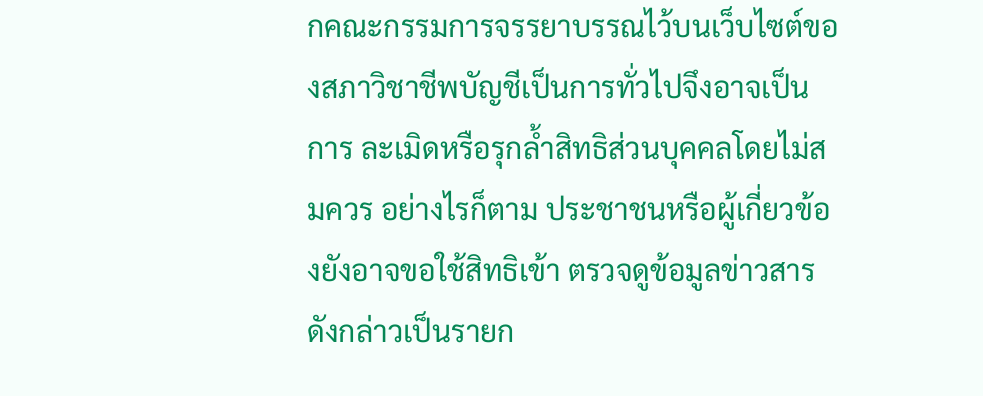กคณะกรรมการจรรยาบรรณไว้บนเว็บไซต์ของสภาวิชาชีพบัญชีเป็นการทั่วไปจึงอาจเป็นการ ละเมิดหรือรุกล้ำสิทธิส่วนบุคคลโดยไม่สมควร อย่างไรก็ตาม ประชาชนหรือผู้เกี่ยวข้องยังอาจขอใช้สิทธิเข้า ตรวจดูข้อมูลข่าวสารดังกล่าวเป็นรายก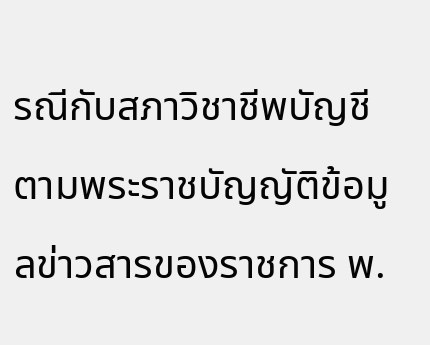รณีกับสภาวิชาชีพบัญชีตามพระราชบัญญัติข้อมูลข่าวสารของราชการ พ.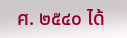ศ. ๒๕๔๐ ได้